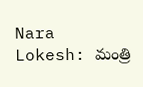Nara Lokesh: మంత్రి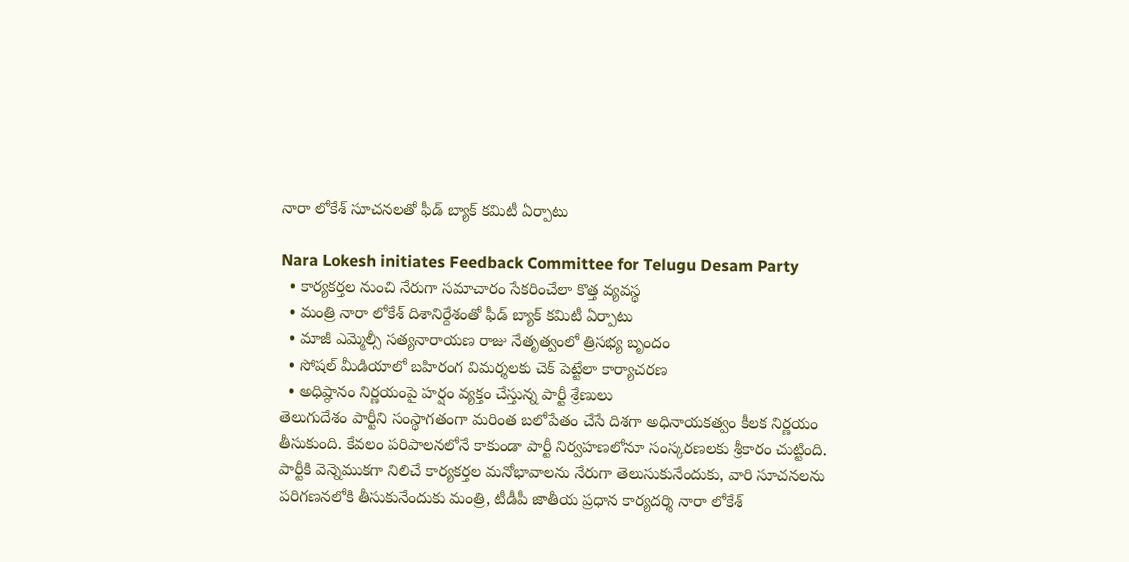నారా లోకేశ్ సూచనలతో ఫీడ్ బ్యాక్ కమిటీ ఏర్పాటు

Nara Lokesh initiates Feedback Committee for Telugu Desam Party
  • కార్యకర్తల నుంచి నేరుగా సమాచారం సేకరించేలా కొత్త వ్యవస్థ
  • మంత్రి నారా లోకేశ్ దిశానిర్దేశంతో ఫీడ్ బ్యాక్ కమిటీ ఏర్పాటు
  • మాజీ ఎమ్మెల్సీ సత్యనారాయణ రాజు నేతృత్వంలో త్రిసభ్య బృందం
  • సోషల్ మీడియాలో బహిరంగ విమర్శలకు చెక్ పెట్టేలా కార్యాచరణ
  • అధిష్ఠానం నిర్ణయంపై హర్షం వ్యక్తం చేస్తున్న పార్టీ శ్రేణులు
తెలుగుదేశం పార్టీని సంస్థాగతంగా మరింత బలోపేతం చేసే దిశగా అధినాయకత్వం కీలక నిర్ణయం తీసుకుంది. కేవలం పరిపాలనలోనే కాకుండా పార్టీ నిర్వహణలోనూ సంస్కరణలకు శ్రీకారం చుట్టింది. పార్టీకి వెన్నెముకగా నిలిచే కార్యకర్తల మనోభావాలను నేరుగా తెలుసుకునేందుకు, వారి సూచనలను పరిగణనలోకి తీసుకునేందుకు మంత్రి, టీడీపీ జాతీయ ప్రధాన కార్యదర్శి నారా లోకేశ్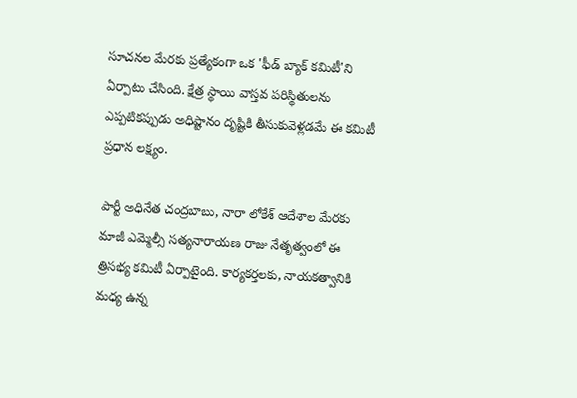సూచనల మేరకు ప్రత్యేకంగా ఒక 'ఫీడ్ బ్యాక్ కమిటీ'ని ఏర్పాటు చేసింది. క్షేత్ర స్థాయి వాస్తవ పరిస్థితులను ఎప్పటికప్పుడు అధిష్టానం దృష్టికి తీసుకువెళ్లడమే ఈ కమిటీ ప్రధాన లక్ష్యం.

పార్టీ అధినేత చంద్రబాబు, నారా లోకేశ్ ఆదేశాల మేరకు మాజీ ఎమ్మెల్సీ సత్యనారాయణ రాజు నేతృత్వంలో ఈ త్రిసభ్య కమిటీ ఏర్పాటైంది. కార్యకర్తలకు, నాయకత్వానికి మధ్య ఉన్న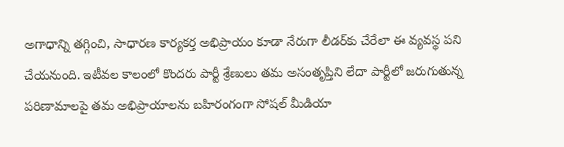అగాధాన్ని తగ్గించి, సాధారణ కార్యకర్త అభిప్రాయం కూడా నేరుగా లీడర్‌కు చేరేలా ఈ వ్యవస్థ పని చేయనుంది. ఇటీవల కాలంలో కొందరు పార్టీ శ్రేణులు తమ అసంతృప్తిని లేదా పార్టీలో జరుగుతున్న పరిణామాలపై తమ అభిప్రాయాలను బహిరంగంగా సోషల్ మీడియా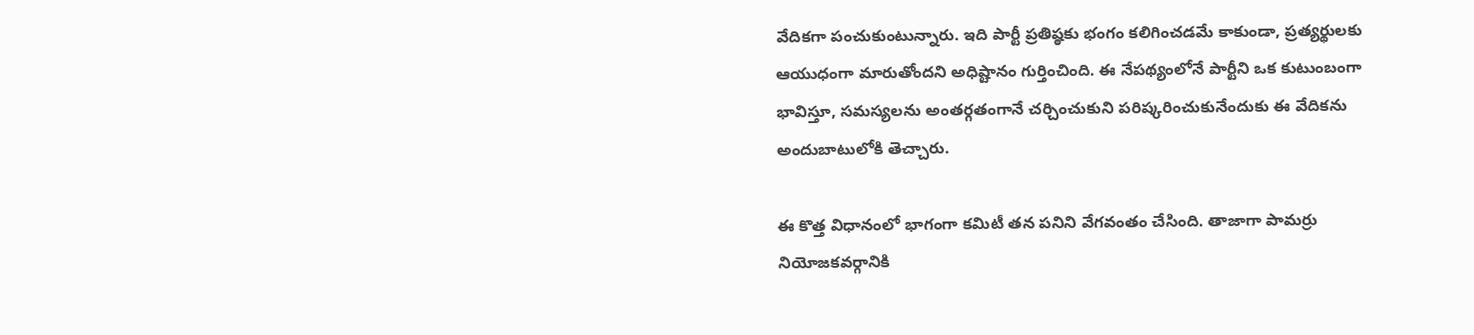వేదికగా పంచుకుంటున్నారు. ఇది పార్టీ ప్రతిష్ఠకు భంగం కలిగించడమే కాకుండా, ప్రత్యర్థులకు ఆయుధంగా మారుతోందని అధిష్టానం గుర్తించింది. ఈ నేపథ్యంలోనే పార్టీని ఒక కుటుంబంగా భావిస్తూ, సమస్యలను అంతర్గతంగానే చర్చించుకుని పరిష్కరించుకునేందుకు ఈ వేదికను అందుబాటులోకి తెచ్చారు.

ఈ కొత్త విధానంలో భాగంగా కమిటీ తన పనిని వేగవంతం చేసింది. తాజాగా పామర్రు నియోజకవర్గానికి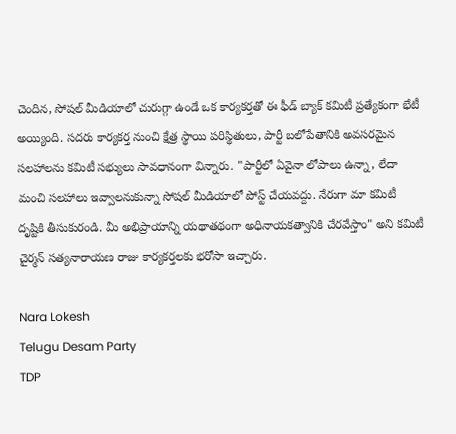చెందిన, సోషల్ మీడియాలో చురుగ్గా ఉండే ఒక కార్యకర్తతో ఈ ఫీడ్ బ్యాక్ కమిటీ ప్రత్యేకంగా భేటీ అయ్యింది. సదరు కార్యకర్త నుంచి క్షేత్ర స్థాయి పరిస్థితులు, పార్టీ బలోపేతానికి అవసరమైన సలహాలను కమిటీ సభ్యులు సావధానంగా విన్నారు. "పార్టీలో ఏవైనా లోపాలు ఉన్నా, లేదా మంచి సలహాలు ఇవ్వాలనుకున్నా సోషల్ మీడియాలో పోస్ట్ చేయవద్దు. నేరుగా మా కమిటీ దృష్టికి తీసుకురండి. మీ అభిప్రాయాన్ని యథాతథంగా అధినాయకత్వానికి చేరవేస్తాం" అని కమిటీ చైర్మన్ సత్యనారాయణ రాజు కార్యకర్తలకు భరోసా ఇచ్చారు.

Nara Lokesh
Telugu Desam Party
TDP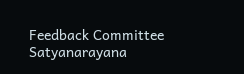Feedback Committee
Satyanarayana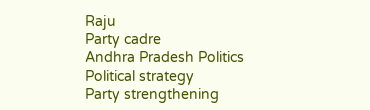Raju
Party cadre
Andhra Pradesh Politics
Political strategy
Party strengthening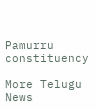Pamurru constituency

More Telugu News